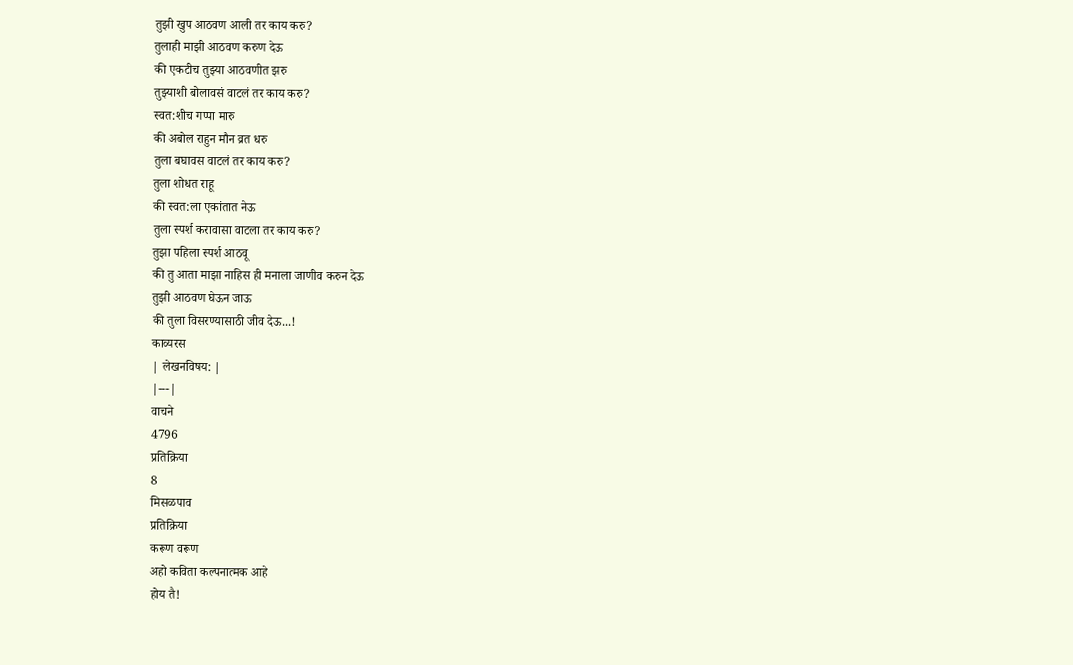तुझी खुप आठवण आली तर काय करु?
तुलाही माझी आठवण करुण देऊ
की एकटीच तुझ्या आठवणीत झरु
तुझ्याशी बोलावसं वाटलं तर काय करु?
स्वत:शीच गप्पा मारु
की अबोल राहुन मौन व्रत धरु
तुला बघावस वाटलं तर काय करु?
तुला शोधत राहू
की स्वत:ला एकांतात नेऊ
तुला स्पर्श करावासा वाटला तर काय करु?
तुझा पहिला स्पर्श आठवू
की तु आता माझा नाहिस ही मनाला जाणीव करुन देऊ
तुझी आठवण घेऊन जाऊ
की तुला विसरण्यासाठी जीव देऊ...!
काव्यरस
| लेखनविषय: |
|---|
वाचने
4796
प्रतिक्रिया
8
मिसळपाव
प्रतिक्रिया
करूण वरूण
अहो कविता कल्पनात्मक आहे
होय तै!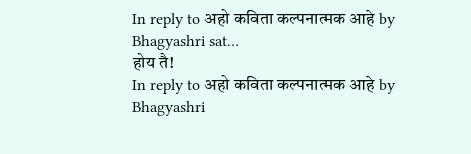In reply to अहो कविता कल्पनात्मक आहे by Bhagyashri sat…
होय तै!
In reply to अहो कविता कल्पनात्मक आहे by Bhagyashri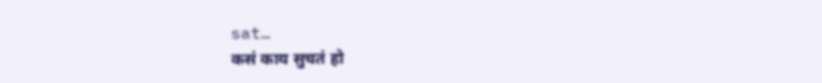sat…
कसं काय सुचतं हो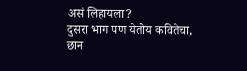असं लिहायला?
दुसरा भाग पण येतोय कवितेचा,
छान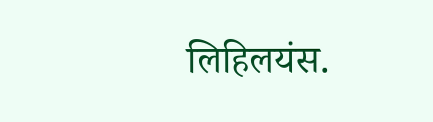लिहिलयंस.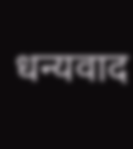धन्यवाद